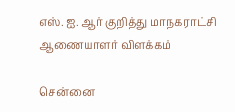எஸ். ஐ. ஆர் குறித்து மாநகராட்சி ஆணையாளர் விளக்கம்

சென்னை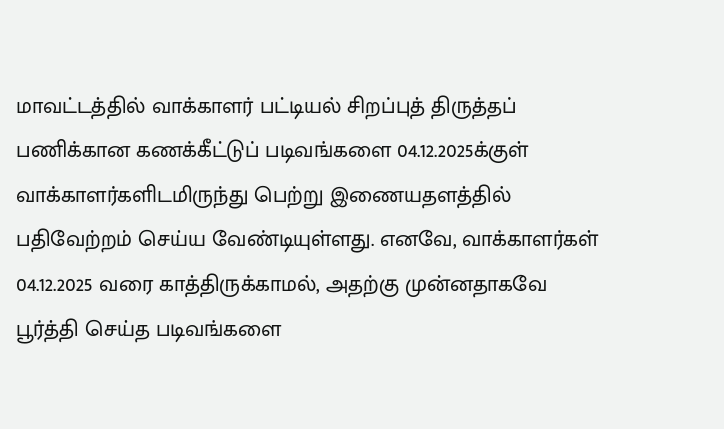மாவட்டத்தில் வாக்காளர் பட்டியல் சிறப்புத் திருத்தப் பணிக்கான கணக்கீட்டுப் படிவங்களை 04.12.2025க்குள் வாக்காளர்களிடமிருந்து பெற்று இணையதளத்தில் பதிவேற்றம் செய்ய வேண்டியுள்ளது. எனவே, வாக்காளர்கள் 04.12.2025 வரை காத்திருக்காமல், அதற்கு முன்னதாகவே பூர்த்தி செய்த படிவங்களை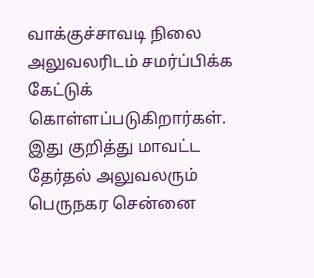வாக்குச்சாவடி நிலை அலுவலரிடம் சமர்ப்பிக்க கேட்டுக் கொள்ளப்படுகிறார்கள். இது குறித்து மாவட்ட தேர்தல் அலுவலரும் பெருநகர சென்னை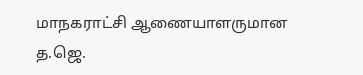மாநகராட்சி ஆணையாளருமான த.ஜெ.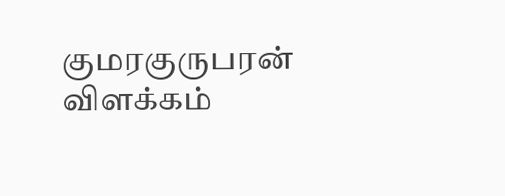குமரகுருபரன் விளக்கம்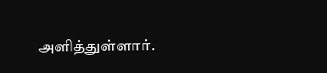அளித்துள்ளார்.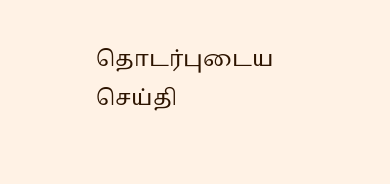தொடர்புடைய செய்தி